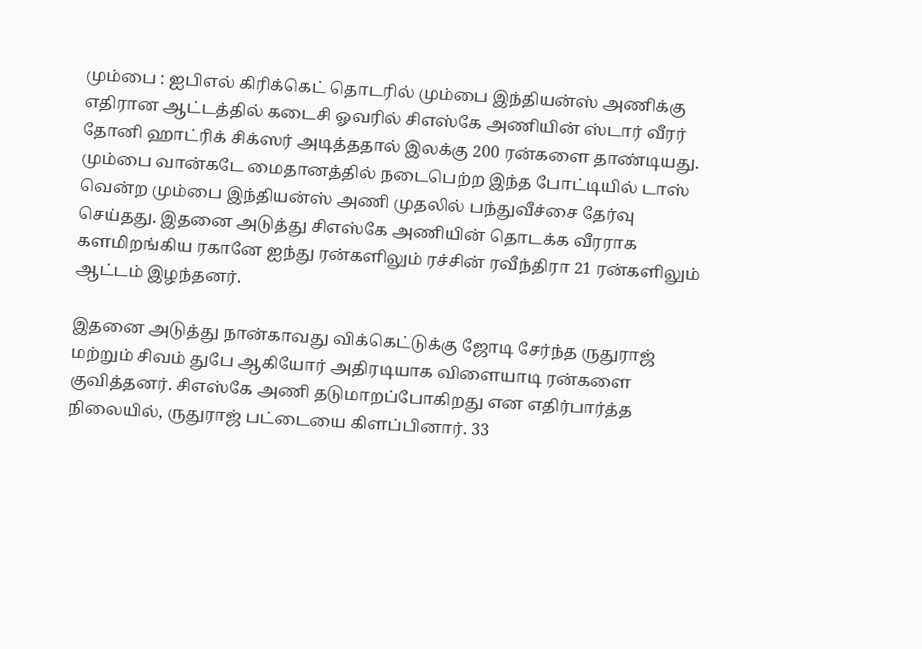மும்பை : ஐபிஎல் கிரிக்கெட் தொடரில் மும்பை இந்தியன்ஸ் அணிக்கு எதிரான ஆட்டத்தில் கடைசி ஓவரில் சிஎஸ்கே அணியின் ஸ்டார் வீரர் தோனி ஹாட்ரிக் சிக்ஸர் அடித்ததால் இலக்கு 200 ரன்களை தாண்டியது.
மும்பை வான்கடே மைதானத்தில் நடைபெற்ற இந்த போட்டியில் டாஸ் வென்ற மும்பை இந்தியன்ஸ் அணி முதலில் பந்துவீச்சை தேர்வு செய்தது. இதனை அடுத்து சிஎஸ்கே அணியின் தொடக்க வீரராக களமிறங்கிய ரகானே ஐந்து ரன்களிலும் ரச்சின் ரவீந்திரா 21 ரன்களிலும் ஆட்டம் இழந்தனர்.

இதனை அடுத்து நான்காவது விக்கெட்டுக்கு ஜோடி சேர்ந்த ருதுராஜ் மற்றும் சிவம் துபே ஆகியோர் அதிரடியாக விளையாடி ரன்களை குவித்தனர். சிஎஸ்கே அணி தடுமாறப்போகிறது என எதிர்பார்த்த நிலையில், ருதுராஜ் பட்டையை கிளப்பினார். 33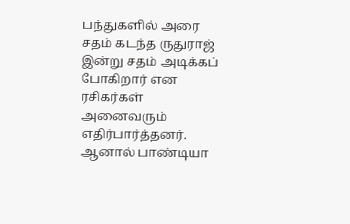பந்துகளில் அரை சதம் கடந்த ருதுராஜ் இன்று சதம் அடிக்கப் போகிறார் என ரசிகர்கள் அனைவரும் எதிர்பார்த்தனர்.
ஆனால் பாண்டியா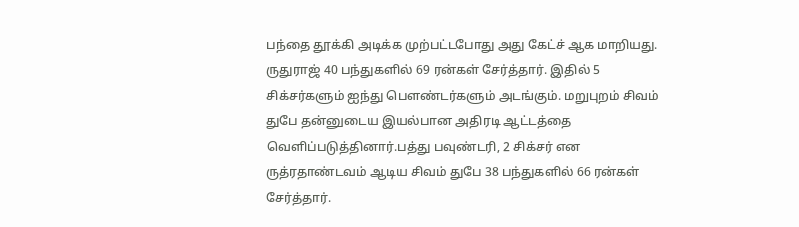பந்தை தூக்கி அடிக்க முற்பட்டபோது அது கேட்ச் ஆக மாறியது. ருதுராஜ் 40 பந்துகளில் 69 ரன்கள் சேர்த்தார். இதில் 5 சிக்சர்களும் ஐந்து பௌண்டர்களும் அடங்கும். மறுபுறம் சிவம் துபே தன்னுடைய இயல்பான அதிரடி ஆட்டத்தை வெளிப்படுத்தினார்.பத்து பவுண்டரி, 2 சிக்சர் என ருத்ரதாண்டவம் ஆடிய சிவம் துபே 38 பந்துகளில் 66 ரன்கள் சேர்த்தார்.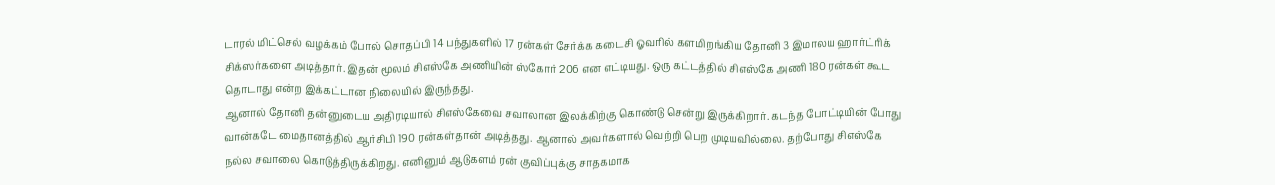டாரல் மிட்செல் வழக்கம் போல் சொதப்பி 14 பந்துகளில் 17 ரன்கள் சேர்க்க கடைசி ஓவரில் களமிறங்கிய தோனி 3 இமாலய ஹார்ட்ரிக் சிக்ஸர்களை அடித்தார். இதன் மூலம் சிஎஸ்கே அணியின் ஸ்கோர் 206 என எட்டியது. ஒரு கட்டத்தில் சிஎஸ்கே அணி 180 ரன்கள் கூட தொடாது என்ற இக்கட்டான நிலையில் இருந்தது.
ஆனால் தோனி தன்னுடைய அதிரடியால் சிஎஸ்கேவை சவாலான இலக்கிற்கு கொண்டு சென்று இருக்கிறார். கடந்த போட்டியின் போது வான்கடே மைதானத்தில் ஆர்சிபி 190 ரன்கள்தான் அடித்தது. ஆனால் அவர்களால் வெற்றி பெற முடியவில்லை. தற்போது சிஎஸ்கே நல்ல சவாலை கொடுத்திருக்கிறது. எனினும் ஆடுகளம் ரன் குவிப்புக்கு சாதகமாக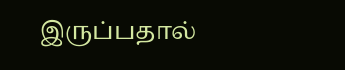இருப்பதால்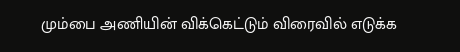மும்பை அணியின் விக்கெட்டும் விரைவில் எடுக்க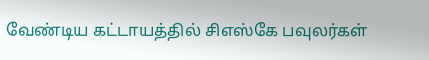வேண்டிய கட்டாயத்தில் சிஎஸ்கே பவுலர்கள்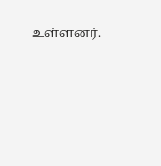உள்ளனர்.